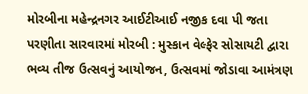મોરબીના મહેન્દ્રનગર આઈટીઆઈ નજીક દવા પી જતા પરણીતા સારવારમાં મોરબી : મુસ્કાન વેલ્ફેર સોસાયટી દ્વારા ભવ્ય તીજ ઉત્સવનું આયોજન, ઉત્સવમાં જોડાવા આમંત્રણ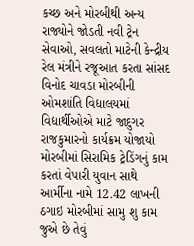કચ્છ અને મોરબીથી અન્ય રાજ્યોને જોડતી નવી ટ્રેન સેવાઓ, સવલતો માટેની કેન્દ્રીય રેલ મંત્રીને રજૂઆત કરતા સાંસદ વિનોદ ચાવડા મોરબીની ઓમશાંતિ વિદ્યાલયમાં વિદ્યાર્થીઓએ માટે જાદુગર રાજકુમારનો કાર્યક્રમ યોજાયો મોરબીમાં સિરામિક ટ્રેડિંગનું કામ કરતાં વેપારી યુવાન સાથે આર્મીના નામે 12.42 લાખની ઠગાઇ મોરબીમાં સામુ શુ કામ જુએ છે તેવું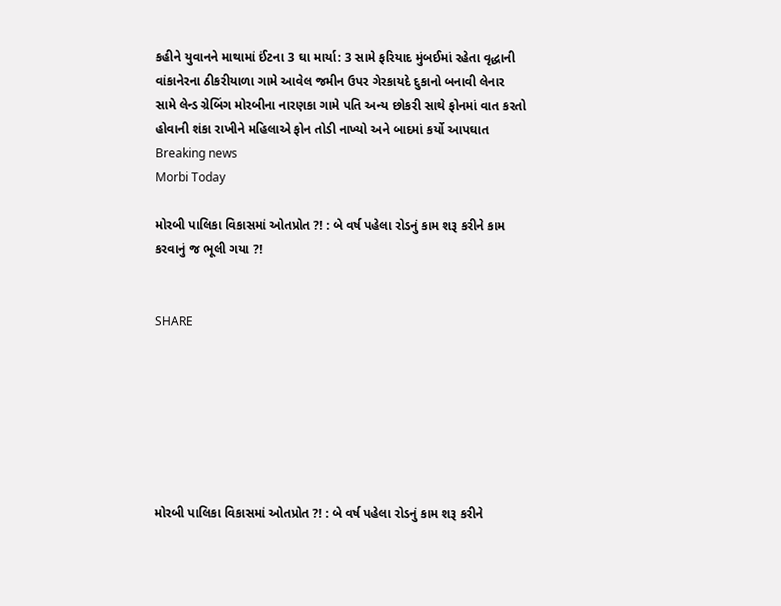કહીને યુવાનને માથામાં ઈંટના 3 ઘા માર્યા: 3 સામે ફરિયાદ મુંબઈમાં રહેતા વૃદ્ધાની વાંકાનેરના ઠીકરીયાળા ગામે આવેલ જમીન ઉપર ગેરકાયદે દુકાનો બનાવી લેનાર સામે લેન્ડ ગ્રેબિંગ મોરબીના નારણકા ગામે પતિ અન્ય છોકરી સાથે ફોનમાં વાત કરતો હોવાની શંકા રાખીને મહિલાએ ફોન તોડી નાખ્યો અને બાદમાં કર્યો આપઘાત
Breaking news
Morbi Today

મોરબી પાલિકા વિકાસમાં ઓતપ્રોત ?! : બે વર્ષ પહેલા રોડનું કામ શરૂ કરીને કામ કરવાનું જ ભૂલી ગયા ?!


SHARE







મોરબી પાલિકા વિકાસમાં ઓતપ્રોત ?! : બે વર્ષ પહેલા રોડનું કામ શરૂ કરીને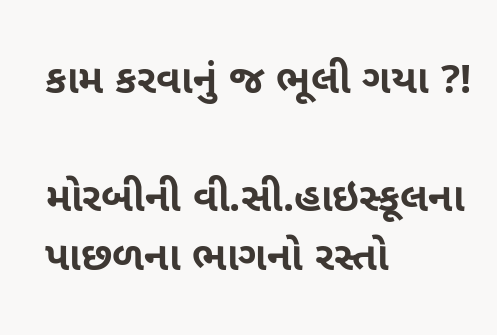કામ કરવાનું જ ભૂલી ગયા ?!

મોરબીની વી.સી.હાઇસ્કૂલના પાછળના ભાગનો રસ્તો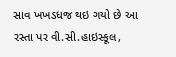સાવ ખખડધજ થઇ ગયો છે આ રસ્તા પર વી.સી.હાઇસ્કૂલ,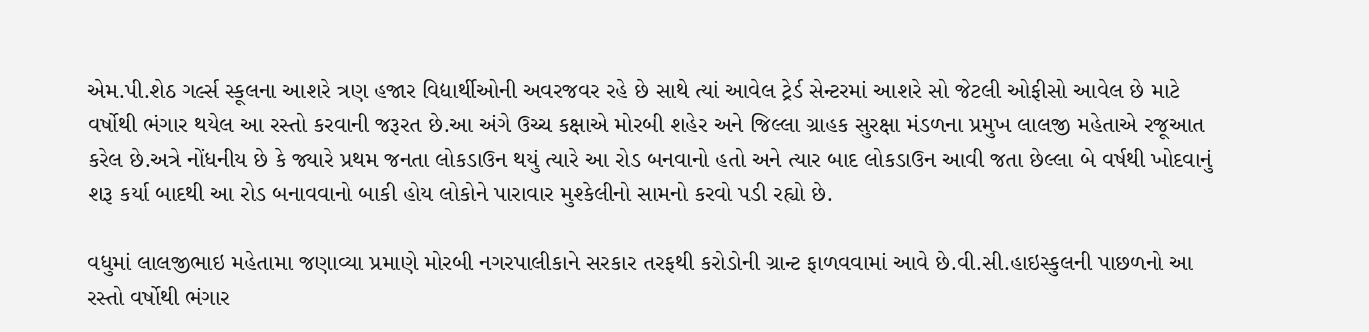એમ.પી.શેઠ ગર્લ્સ સ્કૂલના આશરે ત્રણ હજાર વિદ્યાર્થીઓની અવરજવર રહે છે સાથે ત્યાં આવેલ ટ્રેર્ડ સેન્ટરમાં આશરે સો જેટલી ઓફીસો આવેલ છે માટે વર્ષોથી ભંગાર થયેલ આ રસ્તો કરવાની જરૂરત છે.આ અંગે ઉચ્ચ કક્ષાએ મોરબી શહેર અને જિલ્લા ગ્રાહક સુરક્ષા મંડળના પ્રમુખ લાલજી મહેતાએ રજૂઆત કરેલ છે.અત્રે નોંધનીય છે કે જ્યારે પ્રથમ જનતા લોકડાઉન થયું ત્યારે આ રોડ બનવાનો હતો અને ત્યાર બાદ લોકડાઉન આવી જતા છેલ્લા બે વર્ષથી ખોદવાનું શરૂ કર્યા બાદથી આ રોડ બનાવવાનો બાકી હોય લોકોને પારાવાર મુશ્કેલીનો સામનો કરવો પડી રહ્યો છે.

વધુમાં લાલજીભાઇ મહેતામા જણાવ્યા પ્રમાણે મોરબી નગરપાલીકાને સરકાર તરફથી કરોડોની ગ્રાન્ટ ફાળવવામાં આવે છે.વી.સી.હાઇસ્કુલની પાછળનો આ રસ્તો વર્ષોથી ભંગાર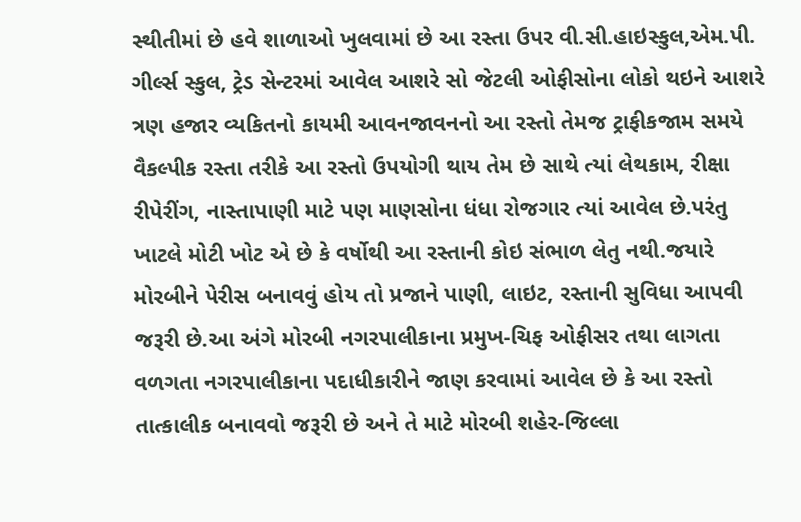સ્થીતીમાં છે હવે શાળાઓ ખુલવામાં છે આ રસ્તા ઉપર વી.સી.હાઇસ્કુલ,એમ.પી. ગીર્લ્સ સ્કુલ, ટ્રેડ સેન્ટરમાં આવેલ આશરે સો જેટલી ઓફીસોના લોકો થઇને આશરે ત્રણ હજાર વ્યકિતનો કાયમી આવનજાવનનો આ રસ્તો તેમજ ટ્રાફીકજામ સમયે વૈકલ્પીક રસ્તા તરીકે આ રસ્તો ઉપયોગી થાય તેમ છે સાથે ત્યાં લેથકામ, રીક્ષા રીપેરીંગ, નાસ્તાપાણી માટે પણ માણસોના ધંધા રોજગાર ત્યાં આવેલ છે.પરંતુ ખાટલે મોટી ખોટ એ છે કે વર્ષોથી આ રસ્તાની કોઇ સંભાળ લેતુ નથી.જયારે મોરબીને પેરીસ બનાવવું હોય તો પ્રજાને પાણી, લાઇટ, રસ્તાની સુવિધા આપવી જરૂરી છે.આ અંગે મોરબી નગરપાલીકાના પ્રમુખ-ચિફ ઓફીસર તથા લાગતા વળગતા નગરપાલીકાના પદાધીકારીને જાણ કરવામાં આવેલ છે કે આ રસ્તો તાત્કાલીક બનાવવો જરૂરી છે અને તે માટે મોરબી શહેર-જિલ્લા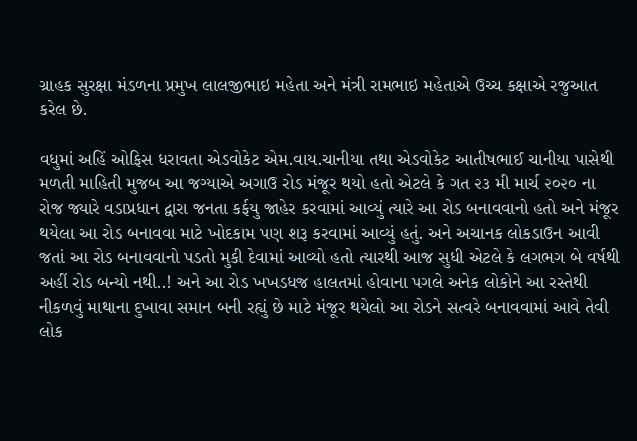ગ્રાહક સુરક્ષા મંડળના પ્રમુખ લાલજીભાઇ મહેતા અને મંત્રી રામભાઇ મહેતાએ ઉચ્ચ કક્ષાએ રજુઆત કરેલ છે.

વધુમાં અહિં ઓફિસ ધરાવતા એડવોકેટ એમ.વાય.ચાનીયા તથા એડવોકેટ આતીષભાઈ ચાનીયા પાસેથી મળતી માહિતી મુજબ આ જગ્યાએ અગાઉ રોડ મંજૂર થયો હતો એટલે કે ગત ૨૩ મી માર્ચ ૨૦૨૦ ના રોજ જ્યારે વડાપ્રધાન દ્વારા જનતા કર્ફયુ જાહેર કરવામાં આવ્યું ત્યારે આ રોડ બનાવવાનો હતો અને મંજૂર થયેલા આ રોડ બનાવવા માટે ખોદકામ પણ શરૂ કરવામાં આવ્યું હતું. અને અચાનક લોકડાઉન આવી જતાં આ રોડ બનાવવાનો પડતો મુકી દેવામાં આવ્યો હતો ત્યારથી આજ સુધી એટલે કે લગભગ બે વર્ષથી અહીં રોડ બન્યો નથી..! અને આ રોડ ખખડધજ હાલતમાં હોવાના પગલે અનેક લોકોને આ રસ્તેથી નીકળવું માથાના દુખાવા સમાન બની રહ્યું છે માટે મંજૂર થયેલો આ રોડને સત્વરે બનાવવામાં આવે તેવી લોક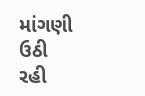માંગણી ઉઠી રહી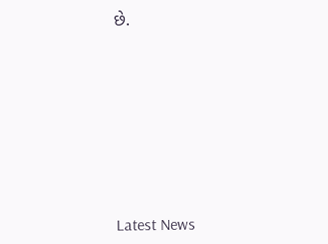છે.








Latest News